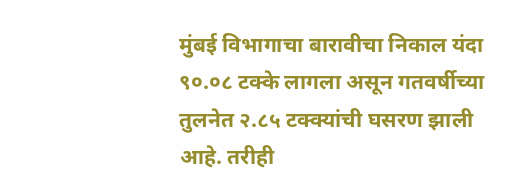मुंबई विभागाचा बारावीचा निकाल यंदा ९०.०८ टक्के लागला असून गतवर्षीच्या तुलनेत २.८५ टक्क्यांची घसरण झाली आहे. तरीही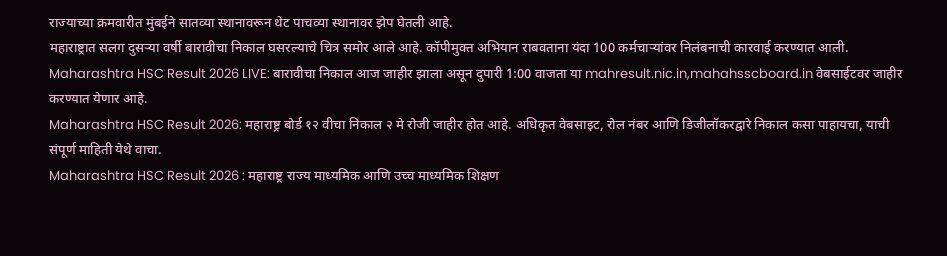राज्याच्या क्रमवारीत मुंबईने सातव्या स्थानावरून थेट पाचव्या स्थानावर झेप घेतली आहे.
महाराष्ट्रात सलग दुसऱ्या वर्षी बारावीचा निकाल घसरल्याचे चित्र समोर आले आहे. कॉपीमुक्त अभियान राबवताना यंदा 100 कर्मचाऱ्यांवर निलंबनाची कारवाई करण्यात आली.
Maharashtra HSC Result 2026 LIVE: बारावीचा निकाल आज जाहीर झाला असून दुपारी 1:00 वाजता या mahresult.nic.in,mahahsscboard.in वेबसाईटवर जाहीर करण्यात येणार आहे.
Maharashtra HSC Result 2026: महाराष्ट्र बोर्ड १२ वीचा निकाल २ मे रोजी जाहीर होत आहे. अधिकृत वेबसाइट, रोल नंबर आणि डिजीलॉकरद्वारे निकाल कसा पाहायचा, याची संपूर्ण माहिती येथे वाचा.
Maharashtra HSC Result 2026 : महाराष्ट्र राज्य माध्यमिक आणि उच्च माध्यमिक शिक्षण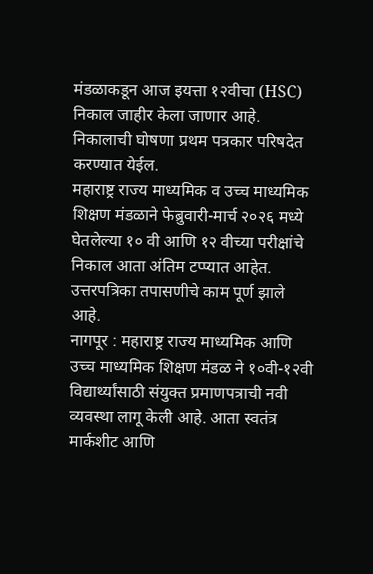मंडळाकडून आज इयत्ता १२वीचा (HSC) निकाल जाहीर केला जाणार आहे. निकालाची घोषणा प्रथम पत्रकार परिषदेत करण्यात येईल.
महाराष्ट्र राज्य माध्यमिक व उच्च माध्यमिक शिक्षण मंडळाने फेब्रुवारी-मार्च २०२६ मध्ये घेतलेल्या १० वी आणि १२ वीच्या परीक्षांचे निकाल आता अंतिम टप्प्यात आहेत. उत्तरपत्रिका तपासणीचे काम पूर्ण झाले आहे.
नागपूर : महाराष्ट्र राज्य माध्यमिक आणि उच्च माध्यमिक शिक्षण मंडळ ने १०वी-१२वी विद्यार्थ्यांसाठी संयुक्त प्रमाणपत्राची नवी व्यवस्था लागू केली आहे. आता स्वतंत्र मार्कशीट आणि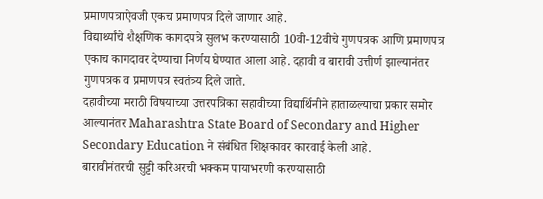प्रमाणपत्राऐवजी एकच प्रमाणपत्र दिले जाणार आहे.
विद्यार्थ्यांचे शैक्षणिक कागदपत्रे सुलभ करण्यासाठी 10वी-12वीचे गुणपत्रक आणि प्रमाणपत्र एकाच कागदावर देण्याचा निर्णय घेण्यात आला आहे. दहावी व बारावी उत्तीर्ण झाल्यानंतर गुणपत्रक व प्रमाणपत्र स्वतंत्र्य दिले जाते.
दहावीच्या मराठी विषयाच्या उत्तरपत्रिका सहावीच्या विद्यार्थिनीने हाताळल्याचा प्रकार समोर आल्यानंतर Maharashtra State Board of Secondary and Higher Secondary Education ने संबंधित शिक्षकावर कारवाई केली आहे.
बारावीनंतरची सुट्टी करिअरची भक्कम पायाभरणी करण्यासाठी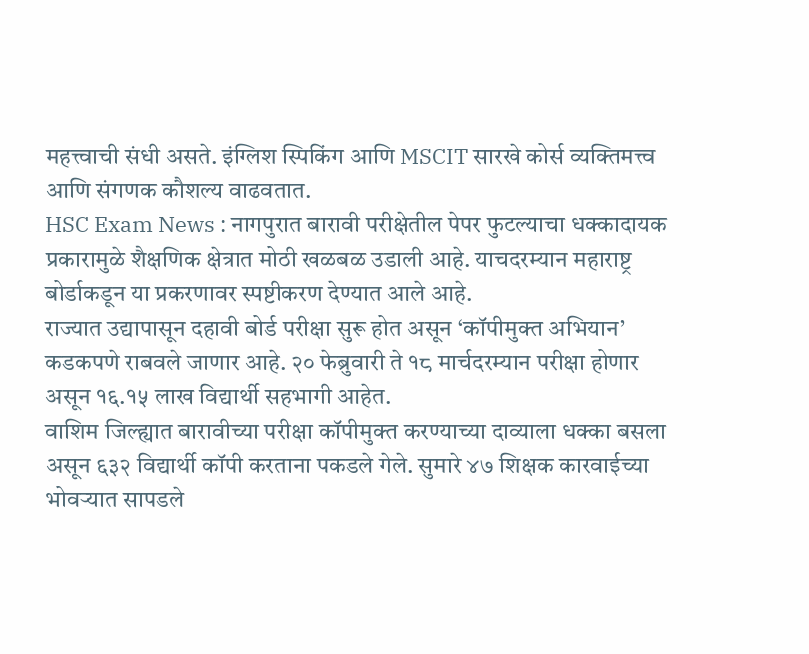महत्त्वाची संधी असते. इंग्लिश स्पिकिंग आणि MSCIT सारखे कोर्स व्यक्तिमत्त्व आणि संगणक कौशल्य वाढवतात.
HSC Exam News : नागपुरात बारावी परीक्षेतील पेपर फुटल्याचा धक्कादायक प्रकारामुळे शैक्षणिक क्षेत्रात मोठी खळबळ उडाली आहे. याचदरम्यान महाराष्ट्र बोर्डाकडून या प्रकरणावर स्पष्टीकरण देण्यात आले आहे.
राज्यात उद्यापासून दहावी बोर्ड परीक्षा सुरू होत असून ‘कॉपीमुक्त अभियान’ कडकपणे राबवले जाणार आहे. २० फेब्रुवारी ते १८ मार्चदरम्यान परीक्षा होणार असून १६.१५ लाख विद्यार्थी सहभागी आहेत.
वाशिम जिल्ह्यात बारावीच्या परीक्षा कॉपीमुक्त करण्याच्या दाव्याला धक्का बसला असून ६३२ विद्यार्थी कॉपी करताना पकडले गेले. सुमारे ४७ शिक्षक कारवाईच्या भोवऱ्यात सापडले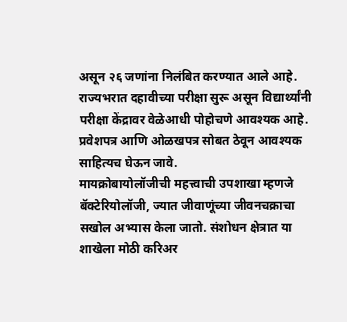असून २६ जणांना निलंबित करण्यात आले आहे.
राज्यभरात दहावीच्या परीक्षा सुरू असून विद्यार्थ्यांनी परीक्षा केंद्रावर वेळेआधी पोहोचणे आवश्यक आहे. प्रवेशपत्र आणि ओळखपत्र सोबत ठेवून आवश्यक साहित्यच घेऊन जावे.
मायक्रोबायोलॉजीची महत्त्वाची उपशाखा म्हणजे बॅक्टेरियोलॉजी, ज्यात जीवाणूंच्या जीवनचक्राचा सखोल अभ्यास केला जातो. संशोधन क्षेत्रात या शाखेला मोठी करिअर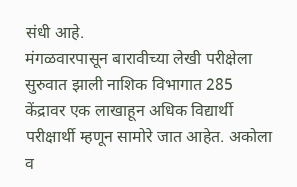संधी आहे.
मंगळवारपासून बारावीच्या लेखी परीक्षेला सुरुवात झाली नाशिक विभागात 285 केंद्रावर एक लाखाहून अधिक विद्यार्थी परीक्षार्थी म्हणून सामोरे जात आहेत. अकोला व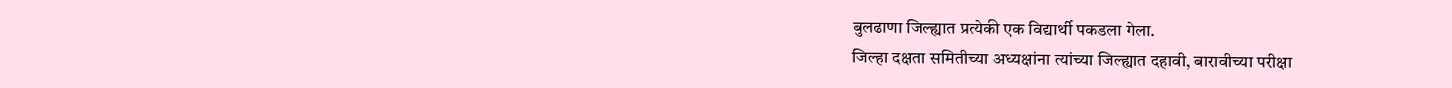बुलढाणा जिल्ह्यात प्रत्येकी एक विद्यार्थी पकडला गेला.
जिल्हा दक्षता समितीच्या अध्यक्षांना त्यांच्या जिल्ह्यात दहावी, बारावीच्या परीक्षा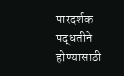पारदर्शक पद्धतीने होण्यासाठी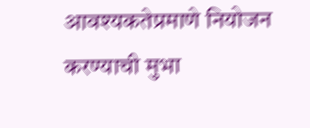आवश्यकतेप्रमाणे नियोजन करण्याची मुभा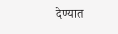देण्यात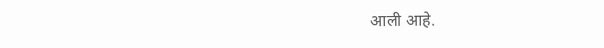आली आहे.